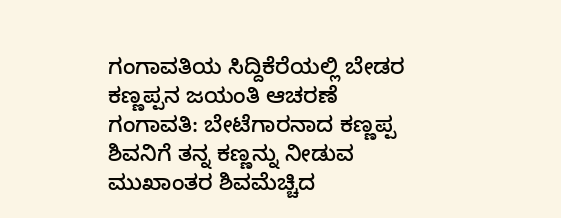ಗಂಗಾವತಿಯ ಸಿದ್ದಿಕೆರೆಯಲ್ಲಿ ಬೇಡರ ಕಣ್ಣಪ್ಪನ ಜಯಂತಿ ಆಚರಣೆ
ಗಂಗಾವತಿ: ಬೇಟೆಗಾರನಾದ ಕಣ್ಣಪ್ಪ ಶಿವನಿಗೆ ತನ್ನ ಕಣ್ಣನ್ನು ನೀಡುವ ಮುಖಾಂತರ ಶಿವಮೆಚ್ಚಿದ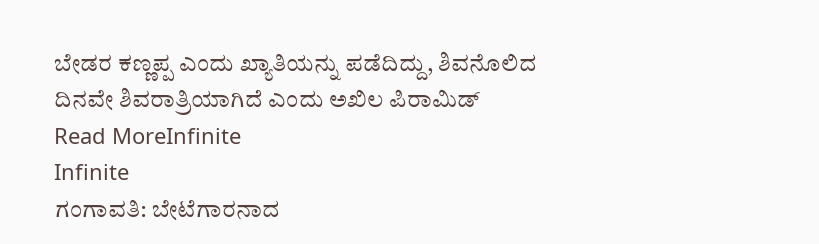ಬೇಡರ ಕಣ್ಣಪ್ಪ ಎಂದು ಖ್ಯಾತಿಯನ್ನು ಪಡೆದಿದ್ದು, ಶಿವನೊಲಿದ ದಿನವೇ ಶಿವರಾತ್ರಿಯಾಗಿದೆ ಎಂದು ಅಖಿಲ ಪಿರಾಮಿಡ್
Read MoreInfinite
Infinite
ಗಂಗಾವತಿ: ಬೇಟೆಗಾರನಾದ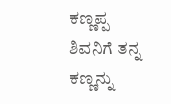ಕಣ್ಣಪ್ಪ ಶಿವನಿಗೆ ತನ್ನ ಕಣ್ಣನ್ನು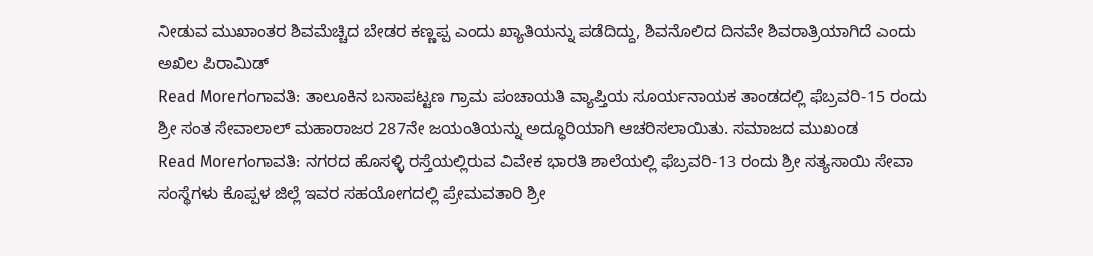ನೀಡುವ ಮುಖಾಂತರ ಶಿವಮೆಚ್ಚಿದ ಬೇಡರ ಕಣ್ಣಪ್ಪ ಎಂದು ಖ್ಯಾತಿಯನ್ನು ಪಡೆದಿದ್ದು, ಶಿವನೊಲಿದ ದಿನವೇ ಶಿವರಾತ್ರಿಯಾಗಿದೆ ಎಂದು ಅಖಿಲ ಪಿರಾಮಿಡ್
Read Moreಗಂಗಾವತಿ: ತಾಲೂಕಿನ ಬಸಾಪಟ್ಟಣ ಗ್ರಾಮ ಪಂಚಾಯತಿ ವ್ಯಾಪ್ತಿಯ ಸೂರ್ಯನಾಯಕ ತಾಂಡದಲ್ಲಿ ಫೆಬ್ರವರಿ-15 ರಂದು ಶ್ರೀ ಸಂತ ಸೇವಾಲಾಲ್ ಮಹಾರಾಜರ 287ನೇ ಜಯಂತಿಯನ್ನು ಅದ್ಧೂರಿಯಾಗಿ ಆಚರಿಸಲಾಯಿತು. ಸಮಾಜದ ಮುಖಂಡ
Read Moreಗಂಗಾವತಿ: ನಗರದ ಹೊಸಳ್ಳಿ ರಸ್ತೆಯಲ್ಲಿರುವ ವಿವೇಕ ಭಾರತಿ ಶಾಲೆಯಲ್ಲಿ ಫೆಬ್ರವರಿ-13 ರಂದು ಶ್ರೀ ಸತ್ಯಸಾಯಿ ಸೇವಾ ಸಂಸ್ಥೆಗಳು ಕೊಪ್ಪಳ ಜಿಲ್ಲೆ ಇವರ ಸಹಯೋಗದಲ್ಲಿ ಪ್ರೇಮವತಾರಿ ಶ್ರೀ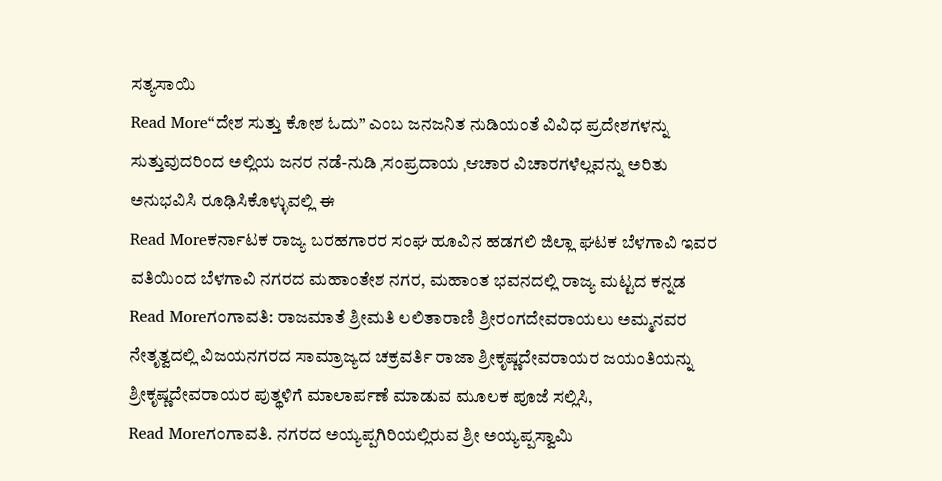ಸತ್ಯಸಾಯಿ
Read More“ದೇಶ ಸುತ್ತು ಕೋಶ ಓದು” ಎಂಬ ಜನಜನಿತ ನುಡಿಯಂತೆ ವಿವಿಧ ಪ್ರದೇಶಗಳನ್ನು ಸುತ್ತುವುದರಿಂದ ಅಲ್ಲಿಯ ಜನರ ನಡೆ-ನುಡಿ ˌಸಂಪ್ರದಾಯ ˌಆಚಾರ ವಿಚಾರಗಳೆಲ್ಲವನ್ನು ಅರಿತು ಅನುಭವಿಸಿ ರೂಢಿಸಿಕೊಳ್ಳುವಲ್ಲಿ ಈ
Read Moreಕರ್ನಾಟಕ ರಾಜ್ಯ ಬರಹಗಾರರ ಸಂಘ ಹೂವಿನ ಹಡಗಲಿ ಜಿಲ್ಲಾ ಘಟಕ ಬೆಳಗಾವಿ ಇವರ ವತಿಯಿಂದ ಬೆಳಗಾವಿ ನಗರದ ಮಹಾಂತೇಶ ನಗರ, ಮಹಾಂತ ಭವನದಲ್ಲಿ ರಾಜ್ಯ ಮಟ್ಟದ ಕನ್ನಡ
Read Moreಗಂಗಾವತಿ: ರಾಜಮಾತೆ ಶ್ರೀಮತಿ ಲಲಿತಾರಾಣಿ ಶ್ರೀರಂಗದೇವರಾಯಲು ಅಮ್ಮನವರ ನೇತೃತ್ವದಲ್ಲಿ ವಿಜಯನಗರದ ಸಾಮ್ರಾಜ್ಯದ ಚಕ್ರವರ್ತಿ ರಾಜಾ ಶ್ರೀಕೃಷ್ಣದೇವರಾಯರ ಜಯಂತಿಯನ್ನು ಶ್ರೀಕೃಷ್ಣದೇವರಾಯರ ಪುತ್ಥಳಿಗೆ ಮಾಲಾರ್ಪಣೆ ಮಾಡುವ ಮೂಲಕ ಪೂಜೆ ಸಲ್ಲಿಸಿ,
Read Moreಗಂಗಾವತಿ. ನಗರದ ಅಯ್ಯಪ್ಪಗಿರಿಯಲ್ಲಿರುವ ಶ್ರೀ ಅಯ್ಯಪ್ಪಸ್ವಾಮಿ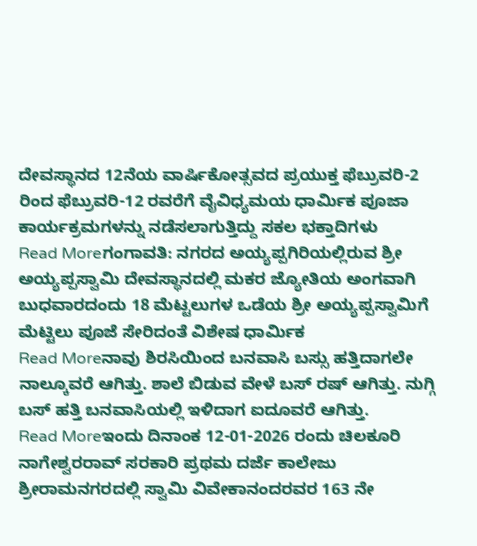ದೇವಸ್ಥಾನದ 12ನೆಯ ವಾರ್ಷಿಕೋತ್ಸವದ ಪ್ರಯುಕ್ತ ಫೆಬ್ರುವರಿ-2 ರಿಂದ ಫೆಬ್ರುವರಿ-12 ರವರೆಗೆ ವೈವಿಧ್ಯಮಯ ಧಾರ್ಮಿಕ ಪೂಜಾ ಕಾರ್ಯಕ್ರಮಗಳನ್ನು ನಡೆಸಲಾಗುತ್ತಿದ್ದು ಸಕಲ ಭಕ್ತಾದಿಗಳು
Read Moreಗಂಗಾವತಿ: ನಗರದ ಅಯ್ಯಪ್ಪಗಿರಿಯಲ್ಲಿರುವ ಶ್ರೀ ಅಯ್ಯಪ್ಪಸ್ವಾಮಿ ದೇವಸ್ಥಾನದಲ್ಲಿ ಮಕರ ಜ್ಯೋತಿಯ ಅಂಗವಾಗಿ ಬುಧವಾರದಂದು 18 ಮೆಟ್ಟಲುಗಳ ಒಡೆಯ ಶ್ರೀ ಅಯ್ಯಪ್ಪಸ್ವಾಮಿಗೆ ಮೆಟ್ಟಿಲು ಪೂಜೆ ಸೇರಿದಂತೆ ವಿಶೇಷ ಧಾರ್ಮಿಕ
Read Moreನಾವು ಶಿರಸಿಯಿಂದ ಬನವಾಸಿ ಬಸ್ಸು ಹತ್ತಿದಾಗಲೇ ನಾಲ್ಕೂವರೆ ಆಗಿತ್ತು. ಶಾಲೆ ಬಿಡುವ ವೇಳೆ ಬಸ್ ರಷ್ ಆಗಿತ್ತು. ನುಗ್ಗಿ ಬಸ್ ಹತ್ತಿ ಬನವಾಸಿಯಲ್ಲಿ ಇಳಿದಾಗ ಐದೂವರೆ ಆಗಿತ್ತು.
Read Moreಇಂದು ದಿನಾಂಕ 12-01-2026 ರಂದು ಚಿಲಕೂರಿ ನಾಗೇಶ್ವರರಾವ್ ಸರಕಾರಿ ಪ್ರಥಮ ದರ್ಜೆ ಕಾಲೇಜು ಶ್ರೀರಾಮನಗರದಲ್ಲಿ ಸ್ವಾಮಿ ವಿವೇಕಾನಂದರವರ 163 ನೇ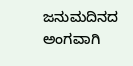ಜನುಮದಿನದ ಅಂಗವಾಗಿ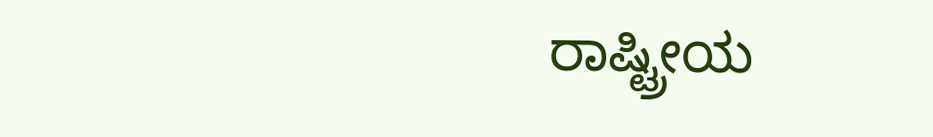ರಾಷ್ಟ್ರೀಯ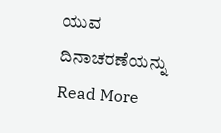ಯುವ ದಿನಾಚರಣೆಯನ್ನು
Read More